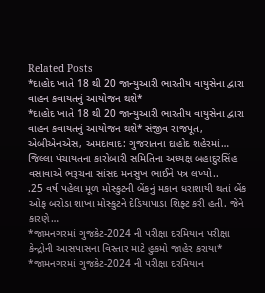Related Posts
*દાહોદ ખાતે 18 થી 20 જાન્યુઆરી ભારતીય વાયુસેના દ્વારા વાહન કવાયતનું આયોજન થશે*
*દાહોદ ખાતે 18 થી 20 જાન્યુઆરી ભારતીય વાયુસેના દ્વારા વાહન કવાયતનું આયોજન થશે* સંજીવ રાજપૂત, એબીએનએસ, અમદાવાદ: ગુજરાતના દાહોદ શહેરમાં…
જિલ્લા પંચાયતના કારોબારી સમિતિના અધ્યક્ષ બહાદુરસિંહ વસાવાએ ભરૂચના સાંસદ મનસુખ ભાઈને પત્ર લખ્યો..
.25 વર્ષ પહેલા મૂળ મોસ્કુટની બેંકનું મકાન ધરાશાયી થતાં બેંક ઓફ બરોડા શાખા મોસ્કુટને દેડિયાપાડા શિફ્ટ કરી હતી. જેને કારણે…
*જામનગરમાં ગુજકેટ-2024 ની પરીક્ષા દરમિયાન પરીક્ષા કેન્દ્રોની આસપાસના વિસ્તાર માટે હુકમો જાહેર કરાયા*
*જામનગરમાં ગુજકેટ-2024 ની પરીક્ષા દરમિયાન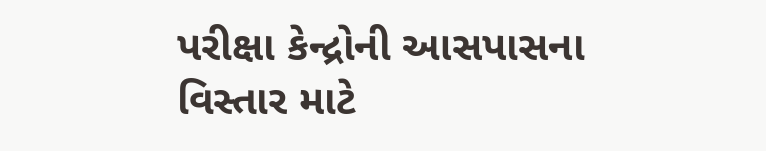પરીક્ષા કેન્દ્રોની આસપાસના વિસ્તાર માટે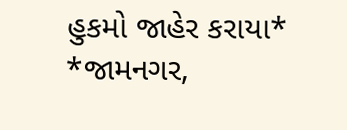હુકમો જાહેર કરાયા* *જામનગર,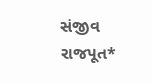સંજીવ રાજપૂત*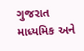ગુજરાત માધ્યમિક અને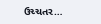ઉચ્ચતર…